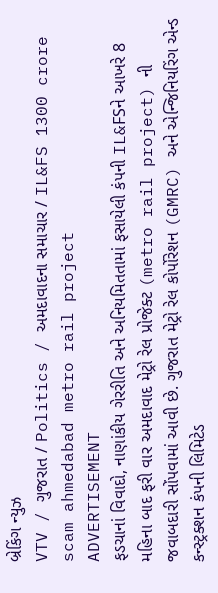બ્રેકિંગ ન્યુઝ
VTV / ગુજરાત / Politics / અમદાવાદના સમાચાર / IL&FS 1300 crore scam ahmedabad metro rail project
ADVERTISEMENT
ફડચાનાં વિવાદો, નાણાંકીય ગેરરીતિ અને અનિયમિતતામાં ફસાયેલી કંપની IL&FSને આખરે 8 મહિના બાદ ફરી વાર અમદાવાદ મેટ્રો રેલ પ્રોજેક્ટ (metro rail project) ની જવાબદારી સોંપવામાં આવી છે. ગુજરાત મેટ્રો રેલ કોર્પોરેશન (GMRC) અને એન્જિનિયરિંગ એન્ડ કન્સ્ટ્રક્શન કંપની લિમિટેડ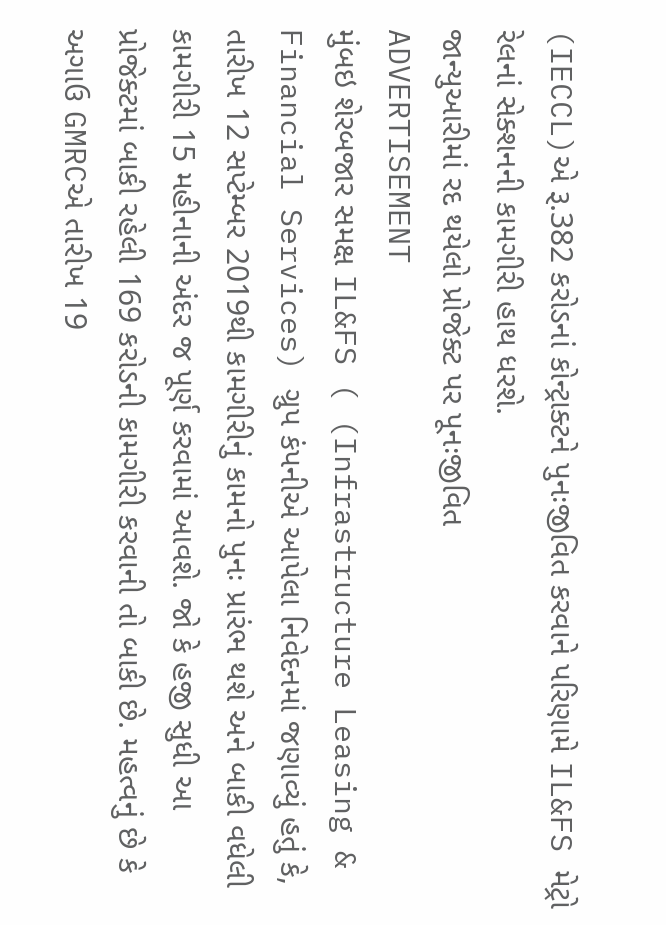(IECCL)એ રૂ.382 કરોડનાં કોન્ટ્રાક્ટને પુનઃજીવિત કરવાને પરિણામે IL&FS મેટ્રો રેલનાં સેક્શનની કામગીરી હાથ ધરશે.
જાન્યુઆરીમાં રદ થયેલો પ્રોજેક્ટ પર પૂનઃજીવિત
ADVERTISEMENT
મુંબઇ શેરબજાર સમક્ષ IL&FS ( (Infrastructure Leasing & Financial Services) ગ્રુપ કંપનીએ આપેલા નિવેદનમાં જણાવ્યું હતું કે, તારીખ 12 સપ્ટેમ્બર 2019થી કામગીરીનું કામનો પુનઃ પ્રારંભ થશે અને બાકી વધેલી કામગીરી 15 મહીનાની અંદર જ પૂર્ણ કરવામાં આવશે. જો કે હજી સુધી આ પ્રોજેક્ટમાં બાકી રહેલી 169 કરોડની કામગીરી કરવાની તો બાકી છે. મહત્વનું છે કે અગાઉ GMRCએ તારીખ 19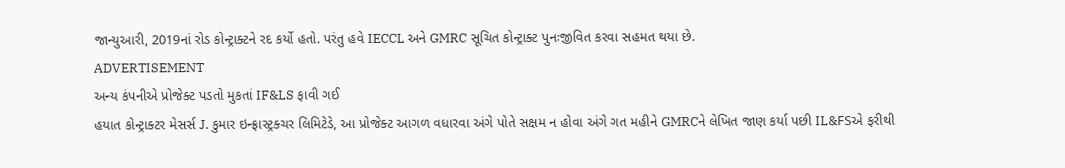જાન્યુઆરી, 2019નાં રોડ કોન્ટ્રાક્ટને રદ કર્યો હતો. પરંતુ હવે IECCL અને GMRC સૂચિત કોન્ટ્રાક્ટ પુનઃજીવિત કરવા સહમત થયા છે.
ADVERTISEMENT
અન્ય કંપનીએ પ્રોજેક્ટ પડતો મુકતાં IF&LS ફાવી ગઈ
હયાત કોન્ટ્રાક્ટર મેસર્સ J. કુમાર ઇન્ફ્રાસ્ટ્રક્ચર લિમિટેડે, આ પ્રોજેક્ટ આગળ વધારવા અંગે પોતે સક્ષમ ન હોવા અંગે ગત મહીને GMRCને લેખિત જાણ કર્યા પછી IL&FSએ ફરીથી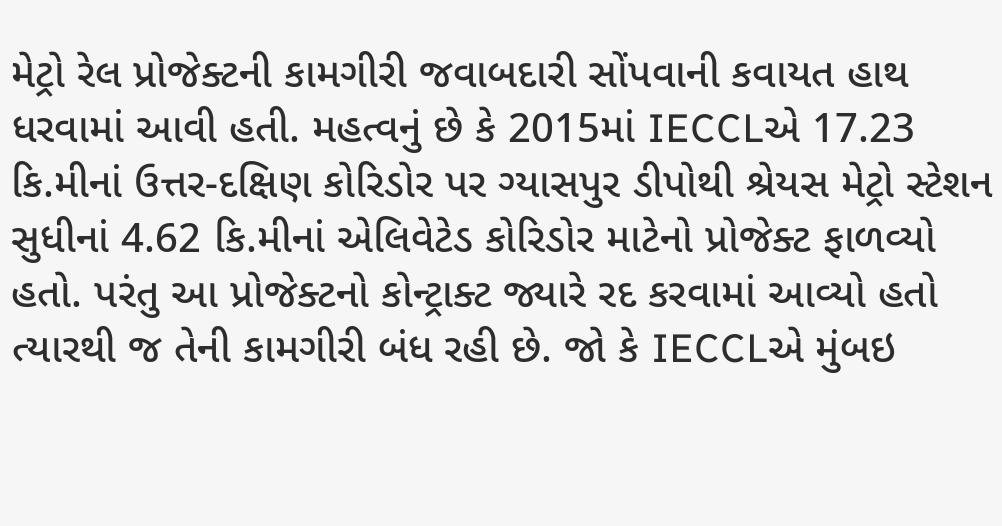મેટ્રો રેલ પ્રોજેક્ટની કામગીરી જવાબદારી સોંપવાની કવાયત હાથ ધરવામાં આવી હતી. મહત્વનું છે કે 2015માં IECCLએ 17.23 કિ.મીનાં ઉત્તર-દક્ષિણ કોરિડોર પર ગ્યાસપુર ડીપોથી શ્રેયસ મેટ્રો સ્ટેશન સુધીનાં 4.62 કિ.મીનાં એલિવેટેડ કોરિડોર માટેનો પ્રોજેક્ટ ફાળવ્યો હતો. પરંતુ આ પ્રોજેક્ટનો કોન્ટ્રાક્ટ જ્યારે રદ કરવામાં આવ્યો હતો ત્યારથી જ તેની કામગીરી બંધ રહી છે. જો કે IECCLએ મુંબઇ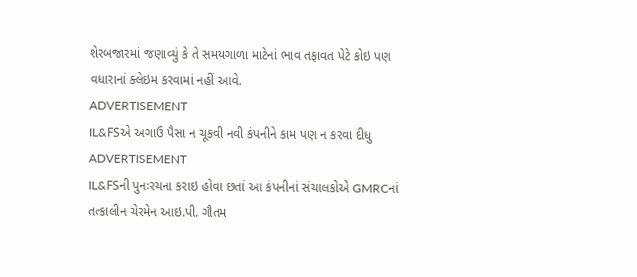શેરબજારમાં જણાવ્યું કે તે સમયગાળા માટેનાં ભાવ તફાવત પેટે કોઇ પણ વધારાનાં ક્લેઇમ કરવામાં નહીં આવે.
ADVERTISEMENT
IL&FSએ અગાઉ પૈસા ન ચૂકવી નવી કંપનીને કામ પણ ન કરવા દીધુ
ADVERTISEMENT
IL&FSની પુનઃરચના કરાઇ હોવા છતાં આ કંપનીનાં સંચાલકોએ GMRCનાં તત્કાલીન ચેરમેન આઇ.પી. ગૌતમ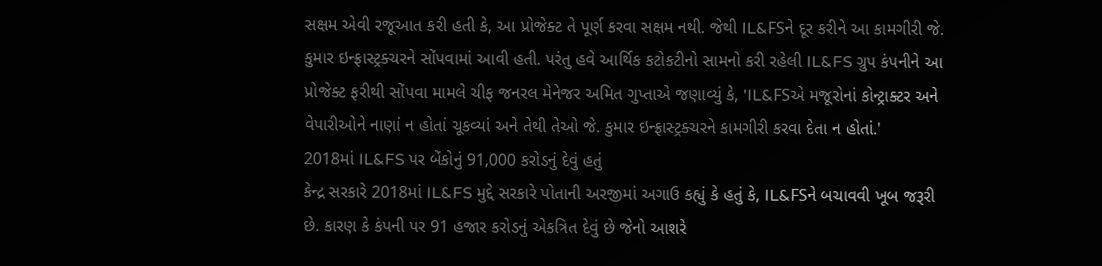સક્ષમ એવી રજૂઆત કરી હતી કે, આ પ્રોજેક્ટ તે પૂર્ણ કરવા સક્ષમ નથી. જેથી IL&FSને દૂર કરીને આ કામગીરી જે. કુમાર ઇન્ફ્રાસ્ટ્રક્ચરને સોંપવામાં આવી હતી. પરંતુ હવે આર્થિક કટોકટીનો સામનો કરી રહેલી IL&FS ગ્રુપ કંપનીને આ પ્રોજેક્ટ ફરીથી સોંપવા મામલે ચીફ જનરલ મેનેજર અમિત ગુપ્તાએ જણાવ્યું કે, 'IL&FSએ મજૂરોનાં કોન્ટ્રાક્ટર અને વેપારીઓને નાણાં ન હોતાં ચૂકવ્યાં અને તેથી તેઓ જે. કુમાર ઇન્ફ્રાસ્ટ્રક્ચરને કામગીરી કરવા દેતા ન હોતાં.'
2018માં IL&FS પર બેંકોનું 91,000 કરોડનું દેવું હતું
કેન્દ્ર સરકારે 2018માં IL&FS મુદ્દે સરકારે પોતાની અરજીમાં અગાઉ કહ્યું કે હતું કે, IL&FSને બચાવવી ખૂબ જરૂરી છે. કારણ કે કંપની પર 91 હજાર કરોડનું એકત્રિત દેવું છે જેનો આશરે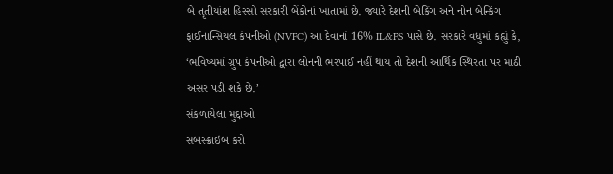બે તૃતીયાંશ હિસ્સો સરકારી બેંકોનાં ખાતામાં છે. જ્યારે દેશની બેકિંગ અને નોન બેન્કિંગ ફાઈનાન્સિયલ કંપનીઓ (NVFC) આ દેવાનાં 16% IL&FS પાસે છે. સરકારે વધુમાં કહ્યું કે, ‘ભવિષ્યમાં ગ્રુપ કંપનીઓ દ્વારા લોનની ભરપાઈ નહીં થાય તો દેશની આર્થિક સ્થિરતા પર માઠી અસર પડી શકે છે.’
સંકળાયેલા મુદ્દાઓ
સબસ્ક્રાઇબ કરો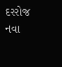દરરોજ નવા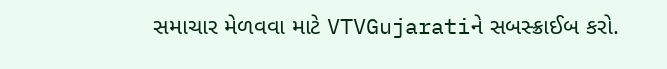સમાચાર મેળવવા માટે VTVGujaratiને સબસ્ક્રાઈબ કરો.